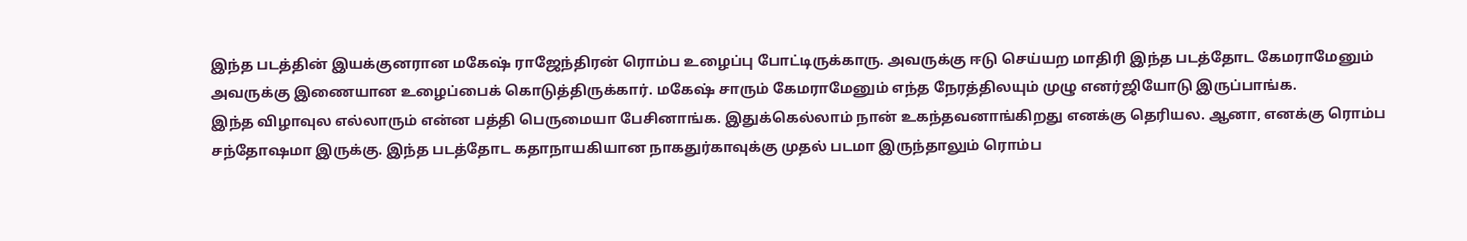இந்த படத்தின் இயக்குனரான மகேஷ் ராஜேந்திரன் ரொம்ப உழைப்பு போட்டிருக்காரு. அவருக்கு ஈடு செய்யற மாதிரி இந்த படத்தோட கேமராமேனும் அவருக்கு இணையான உழைப்பைக் கொடுத்திருக்கார். மகேஷ் சாரும் கேமராமேனும் எந்த நேரத்திலயும் முழு எனர்ஜியோடு இருப்பாங்க.
இந்த விழாவுல எல்லாரும் என்ன பத்தி பெருமையா பேசினாங்க. இதுக்கெல்லாம் நான் உகந்தவனாங்கிறது எனக்கு தெரியல. ஆனா, எனக்கு ரொம்ப சந்தோஷமா இருக்கு. இந்த படத்தோட கதாநாயகியான நாகதுர்காவுக்கு முதல் படமா இருந்தாலும் ரொம்ப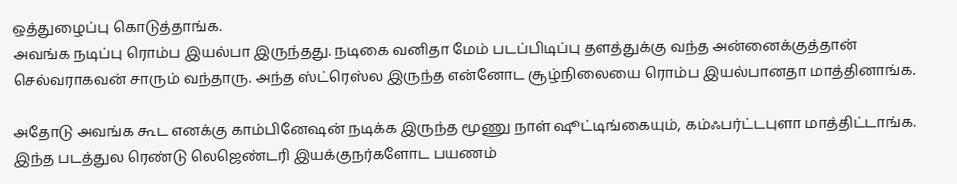ஒத்துழைப்பு கொடுத்தாங்க.
அவங்க நடிப்பு ரொம்ப இயல்பா இருந்தது. நடிகை வனிதா மேம் படப்பிடிப்பு தளத்துக்கு வந்த அன்னைக்குத்தான் செல்வராகவன் சாரும் வந்தாரு. அந்த ஸ்ட்ரெஸ்ல இருந்த என்னோட சூழ்நிலையை ரொம்ப இயல்பானதா மாத்தினாங்க.

அதோடு அவங்க கூட எனக்கு காம்பினேஷன் நடிக்க இருந்த மூணு நாள் ஷூட்டிங்கையும், கம்ஃபர்ட்டபுளா மாத்திட்டாங்க. இந்த படத்துல ரெண்டு லெஜெண்டரி இயக்குநர்களோட பயணம்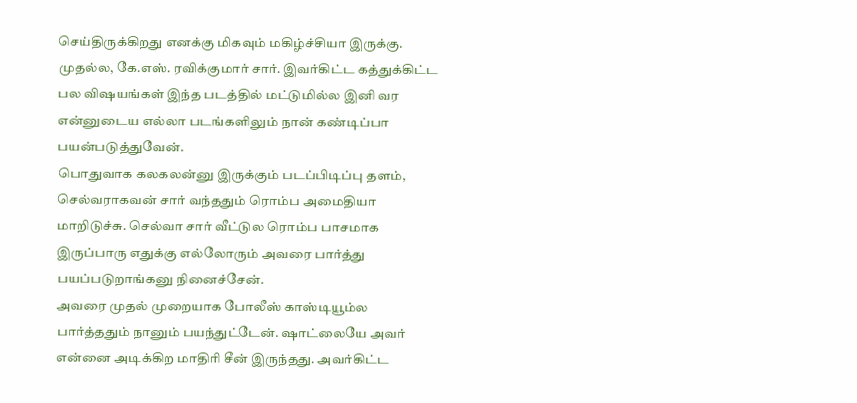செய்திருக்கிறது எனக்கு மிகவும் மகிழ்ச்சியா இருக்கு.
முதல்ல, கே.எஸ். ரவிக்குமார் சார். இவர்கிட்ட கத்துக்கிட்ட பல விஷயங்கள் இந்த படத்தில் மட்டுமில்ல இனி வர என்னுடைய எல்லா படங்களிலும் நான் கண்டிப்பா பயன்படுத்துவேன்.
பொதுவாக கலகலன்னு இருக்கும் படப்பிடிப்பு தளம், செல்வராகவன் சார் வந்ததும் ரொம்ப அமைதியா மாறிடுச்சு. செல்வா சார் வீட்டுல ரொம்ப பாசமாக இருப்பாரு எதுக்கு எல்லோரும் அவரை பார்த்து பயப்படுறாங்கனு நினைச்சேன்.
அவரை முதல் முறையாக போலீஸ் காஸ்டியூம்ல பார்த்ததும் நானும் பயந்துட்டேன். ஷாட்லையே அவர் என்னை அடிக்கிற மாதிரி சீன் இருந்தது. அவர்கிட்ட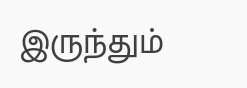இருந்தும்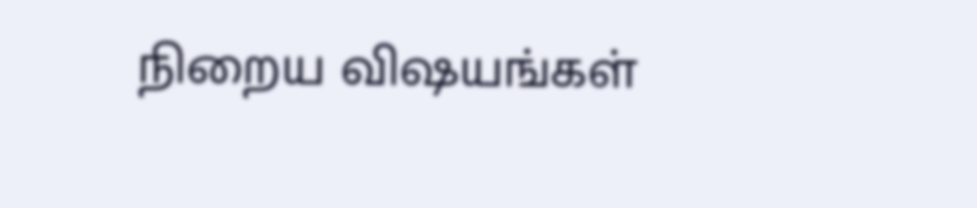நிறைய விஷயங்கள்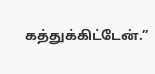கத்துக்கிட்டேன்.”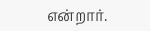என்றார்.